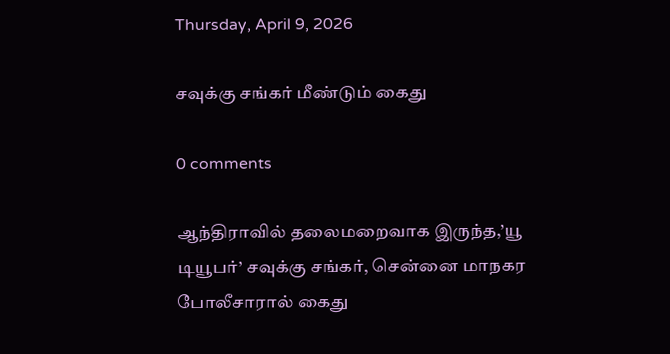Thursday, April 9, 2026

சவுக்கு சங்கர் மீண்டும் கைது

0 comments

ஆந்திராவில் தலைமறைவாக இருந்த,’யூ டியூபர்’ சவுக்கு சங்கர், சென்னை மாநகர போலீசாரால் கைது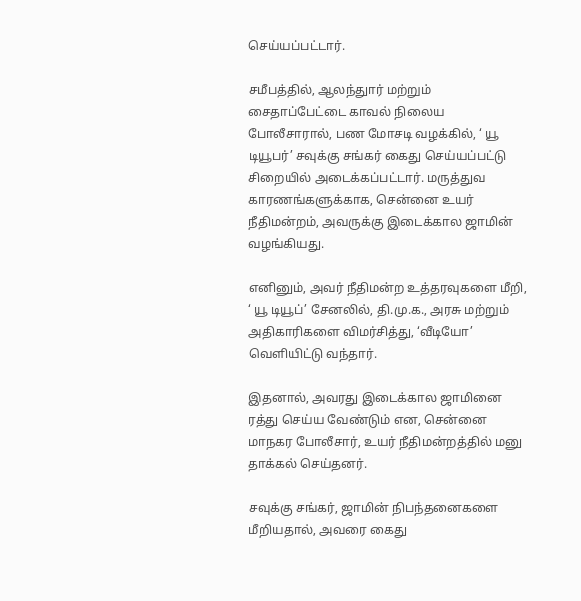செய்யப்பட்டார்.

சமீபத்தில், ஆலந்துார் மற்றும் சைதாப்பேட்டை காவல் நிலைய போலீசாரால், பண மோசடி வழக்கில், ‘ யூ டியூபர்’ சவுக்கு சங்கர் கைது செய்யப்பட்டு சிறையில் அடைக்கப்பட்டார். மருத்துவ காரணங்களுக்காக, சென்னை உயர் நீதிமன்றம், அவருக்கு இடைக்கால ஜாமின் வழங்கியது.

எனினும், அவர் நீதிமன்ற உத்தரவுகளை மீறி, ‘ யூ டியூப்’ சேனலில், தி.மு.க., அரசு மற்றும் அதிகாரிகளை விமர்சித்து, ‘வீடியோ’ வெளியிட்டு வந்தார்.

இதனால், அவரது இடைக்கால ஜாமினை ரத்து செய்ய வேண்டும் என, சென்னை மாநகர போலீசார், உயர் நீதிமன்றத்தில் மனு தாக்கல் செய்தனர்.

சவுக்கு சங்கர், ஜாமின் நிபந்தனைகளை மீறியதால், அவரை கைது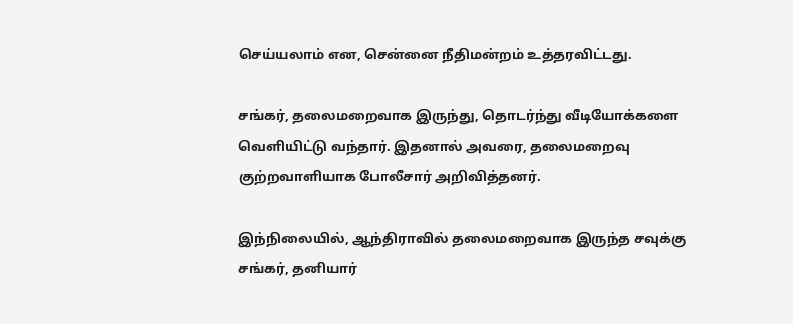செய்யலாம் என, சென்னை நீதிமன்றம் உத்தரவிட்டது.

சங்கர், தலைமறைவாக இருந்து, தொடர்ந்து வீடியோக்களை வெளியிட்டு வந்தார். இதனால் அவரை, தலைமறைவு குற்றவாளியாக போலீசார் அறிவித்தனர்.

இந்நிலையில், ஆந்திராவில் தலைமறைவாக இருந்த சவுக்கு சங்கர், தனியார்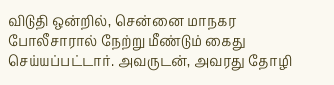விடுதி ஒன்றில், சென்னை மாநகர போலீசாரால் நேற்று மீண்டும் கைது செய்யப்பட்டார். அவருடன், அவரது தோழி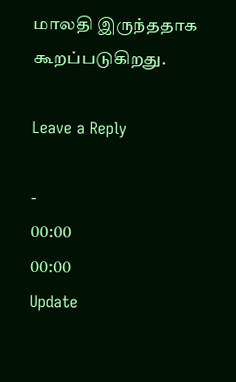மாலதி இருந்ததாக கூறப்படுகிறது.

Leave a Reply

-
00:00
00:00
Update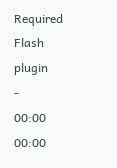Required Flash plugin
-
00:00
00:00